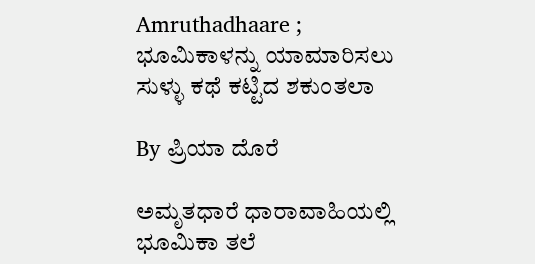Amruthadhaare ; ಭೂಮಿಕಾಳನ್ನು ಯಾಮಾರಿಸಲು ಸುಳ್ಳು ಕಥೆ ಕಟ್ಟಿದ ಶಕುಂತಲಾ

By ಪ್ರಿಯಾ ದೊರೆ

ಅಮೃತಧಾರೆ ಧಾರಾವಾಹಿಯಲ್ಲಿ ಭೂಮಿಕಾ ತಲೆ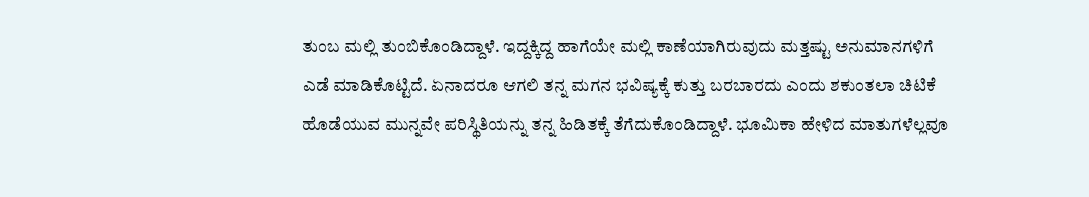ತುಂಬ ಮಲ್ಲಿ ತುಂಬಿಕೊಂಡಿದ್ದಾಳೆ. ಇದ್ದಕ್ಕಿದ್ದ ಹಾಗೆಯೇ ಮಲ್ಲಿ ಕಾಣೆಯಾಗಿರುವುದು ಮತ್ತಷ್ಟು ಅನುಮಾನಗಳಿಗೆ ಎಡೆ ಮಾಡಿಕೊಟ್ಟಿದೆ. ಏನಾದರೂ ಆಗಲಿ ತನ್ನ ಮಗನ ಭವಿಷ್ಯಕ್ಕೆ ಕುತ್ತು ಬರಬಾರದು ಎಂದು ಶಕುಂತಲಾ ಚಿಟಿಕೆ ಹೊಡೆಯುವ ಮುನ್ನವೇ ಪರಿಸ್ಥಿತಿಯನ್ನು ತನ್ನ ಹಿಡಿತಕ್ಕೆ ತೆಗೆದುಕೊಂಡಿದ್ದಾಳೆ. ಭೂಮಿಕಾ ಹೇಳಿದ ಮಾತುಗಳೆಲ್ಲವೂ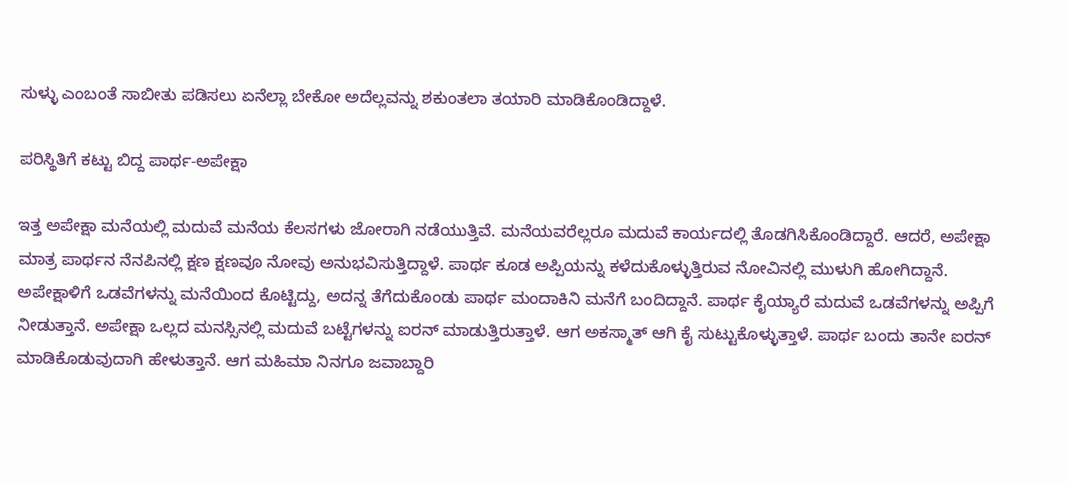ಸುಳ್ಳು ಎಂಬಂತೆ ಸಾಬೀತು ಪಡಿಸಲು ಏನೆಲ್ಲಾ ಬೇಕೋ ಅದೆಲ್ಲವನ್ನು ಶಕುಂತಲಾ ತಯಾರಿ ಮಾಡಿಕೊಂಡಿದ್ದಾಳೆ.

ಪರಿಸ್ಥಿತಿಗೆ ಕಟ್ಟು ಬಿದ್ದ ಪಾರ್ಥ-ಅಪೇಕ್ಷಾ

ಇತ್ತ ಅಪೇಕ್ಷಾ ಮನೆಯಲ್ಲಿ ಮದುವೆ ಮನೆಯ ಕೆಲಸಗಳು ಜೋರಾಗಿ ನಡೆಯುತ್ತಿವೆ. ಮನೆಯವರೆಲ್ಲರೂ ಮದುವೆ ಕಾರ್ಯದಲ್ಲಿ ತೊಡಗಿಸಿಕೊಂಡಿದ್ದಾರೆ. ಆದರೆ, ಅಪೇಕ್ಷಾ ಮಾತ್ರ ಪಾರ್ಥನ ನೆನಪಿನಲ್ಲಿ ಕ್ಷಣ ಕ್ಷಣವೂ ನೋವು ಅನುಭವಿಸುತ್ತಿದ್ದಾಳೆ. ಪಾರ್ಥ ಕೂಡ ಅಪ್ಪಿಯನ್ನು ಕಳೆದುಕೊಳ್ಳುತ್ತಿರುವ ನೋವಿನಲ್ಲಿ ಮುಳುಗಿ ಹೋಗಿದ್ದಾನೆ. ಅಪೇಕ್ಷಾಳಿಗೆ ಒಡವೆಗಳನ್ನು ಮನೆಯಿಂದ ಕೊಟ್ಟಿದ್ದು, ಅದನ್ನ ತೆಗೆದುಕೊಂಡು ಪಾರ್ಥ ಮಂದಾಕಿನಿ ಮನೆಗೆ ಬಂದಿದ್ದಾನೆ. ಪಾರ್ಥ ಕೈಯ್ಯಾರೆ ಮದುವೆ ಒಡವೆಗಳನ್ನು ಅಪ್ಪಿಗೆ ನೀಡುತ್ತಾನೆ. ಅಪೇಕ್ಷಾ ಒಲ್ಲದ ಮನಸ್ಸಿನಲ್ಲಿ ಮದುವೆ ಬಟ್ಟೆಗಳನ್ನು ಐರನ್ ಮಾಡುತ್ತಿರುತ್ತಾಳೆ. ಆಗ ಅಕಸ್ಮಾತ್ ಆಗಿ ಕೈ ಸುಟ್ಟುಕೊಳ್ಳುತ್ತಾಳೆ. ಪಾರ್ಥ ಬಂದು ತಾನೇ ಐರನ್ ಮಾಡಿಕೊಡುವುದಾಗಿ ಹೇಳುತ್ತಾನೆ. ಆಗ ಮಹಿಮಾ ನಿನಗೂ ಜವಾಬ್ದಾರಿ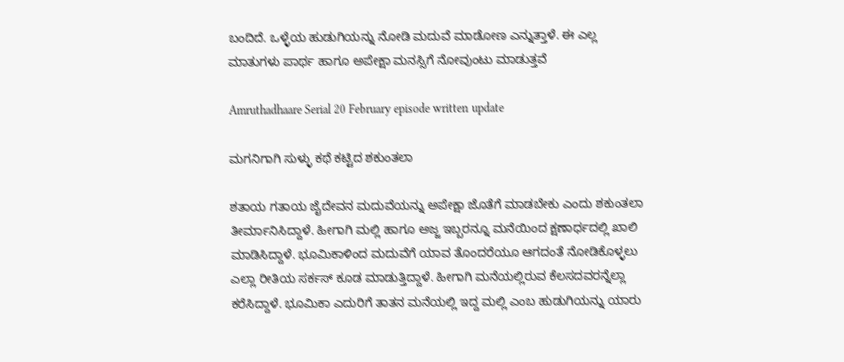ಬಂದಿದೆ. ಒಳ್ಳೆಯ ಹುಡುಗಿಯನ್ನು ನೋಡಿ ಮದುವೆ ಮಾಡೋಣ ಎನ್ನುತ್ತಾಳೆ. ಈ ಎಲ್ಲ ಮಾತುಗಳು ಪಾರ್ಥ ಹಾಗೂ ಅಪೇಕ್ಷಾ ಮನಸ್ಸಿಗೆ ನೋವುಂಟು ಮಾಡುತ್ತವೆ

Amruthadhaare Serial 20 February episode written update

ಮಗನಿಗಾಗಿ ಸುಳ್ಳು ಕಥೆ ಕಟ್ಟಿದ ಶಕುಂತಲಾ

ಶತಾಯ ಗತಾಯ ಜೈದೇವನ ಮದುವೆಯನ್ನು ಅಪೇಕ್ಷಾ ಜೊತೆಗೆ ಮಾಡಬೇಕು ಎಂದು ಶಕುಂತಲಾ ತೀರ್ಮಾನಿಸಿದ್ದಾಳೆ. ಹೀಗಾಗಿ ಮಲ್ಲಿ ಹಾಗೂ ಅಜ್ಜ ಇಬ್ಬರನ್ನೂ ಮನೆಯಿಂದ ಕ್ಷಣಾರ್ಧದಲ್ಲಿ ಖಾಲಿ ಮಾಡಿಸಿದ್ದಾಳೆ. ಭೂಮಿಕಾಳಿಂದ ಮದುವೆಗೆ ಯಾವ ತೊಂದರೆಯೂ ಆಗದಂತೆ ನೋಡಿಕೊಳ್ಳಲು ಎಲ್ಲಾ ರೀತಿಯ ಸರ್ಕಸ್ ಕೂಡ ಮಾಡುತ್ತಿದ್ದಾಳೆ. ಹೀಗಾಗಿ ಮನೆಯಲ್ಲಿರುವ ಕೆಲಸದವರನ್ನೆಲ್ಲಾ ಕರೆಸಿದ್ದಾಳೆ. ಭೂಮಿಕಾ ಎದುರಿಗೆ ತಾತನ ಮನೆಯಲ್ಲಿ ಇದ್ದ ಮಲ್ಲಿ ಎಂಬ ಹುಡುಗಿಯನ್ನು ಯಾರು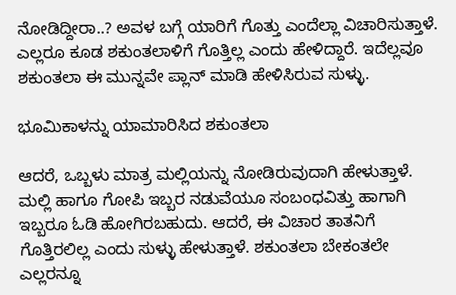ನೋಡಿದ್ದೀರಾ..? ಅವಳ ಬಗ್ಗೆ ಯಾರಿಗೆ ಗೊತ್ತು ಎಂದೆಲ್ಲಾ ವಿಚಾರಿಸುತ್ತಾಳೆ. ಎಲ್ಲರೂ ಕೂಡ ಶಕುಂತಲಾಳಿಗೆ ಗೊತ್ತಿಲ್ಲ ಎಂದು ಹೇಳಿದ್ದಾರೆ. ಇದೆಲ್ಲವೂ ಶಕುಂತಲಾ ಈ ಮುನ್ನವೇ ಪ್ಲಾನ್ ಮಾಡಿ ಹೇಳಿಸಿರುವ ಸುಳ್ಳು.

ಭೂಮಿಕಾಳನ್ನು ಯಾಮಾರಿಸಿದ ಶಕುಂತಲಾ

ಆದರೆ, ಒಬ್ಬಳು ಮಾತ್ರ ಮಲ್ಲಿಯನ್ನು ನೋಡಿರುವುದಾಗಿ ಹೇಳುತ್ತಾಳೆ. ಮಲ್ಲಿ ಹಾಗೂ ಗೋಪಿ ಇಬ್ಬರ ನಡುವೆಯೂ ಸಂಬಂಧವಿತ್ತು ಹಾಗಾಗಿ ಇಬ್ಬರೂ ಓಡಿ ಹೋಗಿರಬಹುದು. ಆದರೆ, ಈ ವಿಚಾರ ತಾತನಿಗೆ ಗೊತ್ತಿರಲಿಲ್ಲ ಎಂದು ಸುಳ್ಳು ಹೇಳುತ್ತಾಳೆ. ಶಕುಂತಲಾ ಬೇಕಂತಲೇ ಎಲ್ಲರನ್ನೂ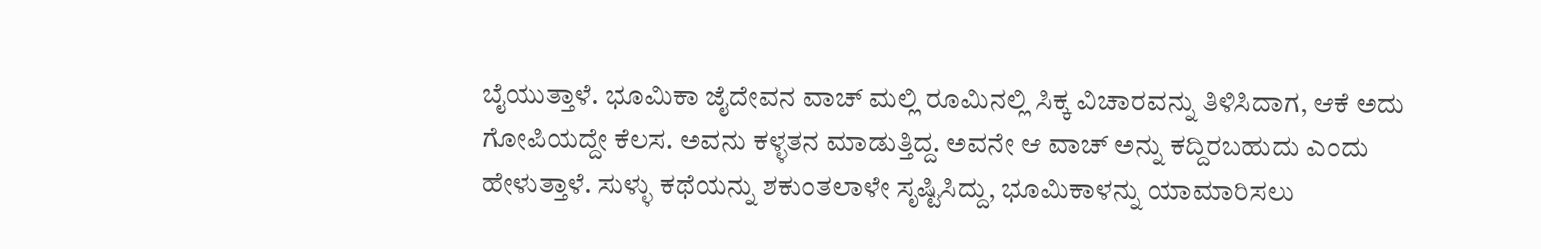ಬೈಯುತ್ತಾಳೆ. ಭೂಮಿಕಾ ಜೈದೇವನ ವಾಚ್ ಮಲ್ಲಿ ರೂಮಿನಲ್ಲಿ ಸಿಕ್ಕ ವಿಚಾರವನ್ನು ತಿಳಿಸಿದಾಗ, ಆಕೆ ಅದು ಗೋಪಿಯದ್ದೇ ಕೆಲಸ. ಅವನು ಕಳ್ಳತನ ಮಾಡುತ್ತಿದ್ದ. ಅವನೇ ಆ ವಾಚ್ ಅನ್ನು ಕದ್ದಿರಬಹುದು ಎಂದು ಹೇಳುತ್ತಾಳೆ. ಸುಳ್ಳು ಕಥೆಯನ್ನು ಶಕುಂತಲಾಳೇ ಸೃಷ್ಟಿಸಿದ್ದು, ಭೂಮಿಕಾಳನ್ನು ಯಾಮಾರಿಸಲು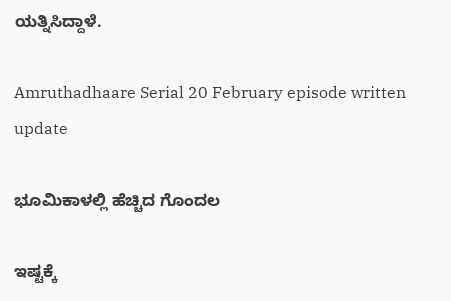ಯತ್ನಿಸಿದ್ದಾಳೆ.

Amruthadhaare Serial 20 February episode written update

ಭೂಮಿಕಾಳಲ್ಲಿ ಹೆಚ್ಚಿದ ಗೊಂದಲ

ಇಷ್ಟಕ್ಕೆ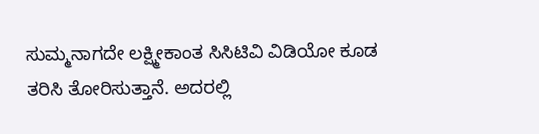ಸುಮ್ಮನಾಗದೇ ಲಕ್ಷ್ಮೀಕಾಂತ ಸಿಸಿಟಿವಿ ವಿಡಿಯೋ ಕೂಡ ತರಿಸಿ ತೋರಿಸುತ್ತಾನೆ. ಅದರಲ್ಲಿ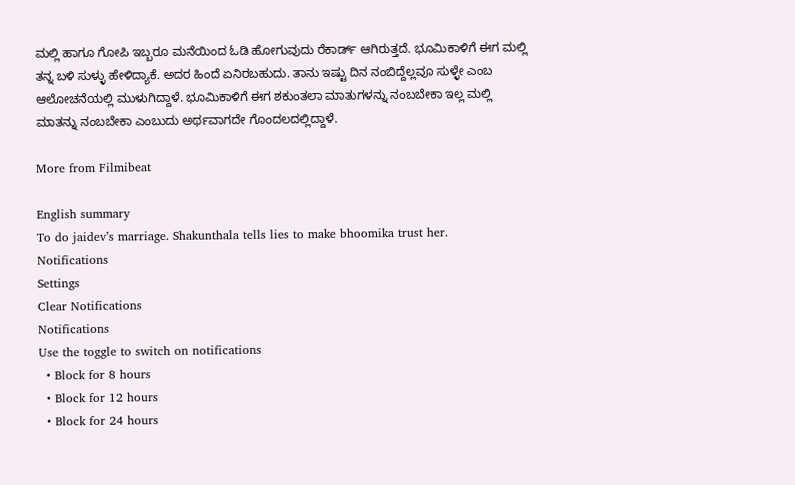ಮಲ್ಲಿ ಹಾಗೂ ಗೋಪಿ ಇಬ್ಬರೂ ಮನೆಯಿಂದ ಓಡಿ ಹೋಗುವುದು ರೆಕಾರ್ಡ್ ಆಗಿರುತ್ತದೆ. ಭೂಮಿಕಾಳಿಗೆ ಈಗ ಮಲ್ಲಿ ತನ್ನ ಬಳಿ ಸುಳ್ಳು ಹೇಳಿದ್ಯಾಕೆ. ಅದರ ಹಿಂದೆ ಏನಿರಬಹುದು. ತಾನು ಇಷ್ಟು ದಿನ ನಂಬಿದ್ದೆಲ್ಲವೂ ಸುಳ್ಳೇ ಎಂಬ ಆಲೋಚನೆಯಲ್ಲಿ ಮುಳುಗಿದ್ದಾಳೆ. ಭೂಮಿಕಾಳಿಗೆ ಈಗ ಶಕುಂತಲಾ ಮಾತುಗಳನ್ನು ನಂಬಬೇಕಾ ಇಲ್ಲ ಮಲ್ಲಿ ಮಾತನ್ನು ನಂಬಬೇಕಾ ಎಂಬುದು ಅರ್ಥವಾಗದೇ ಗೊಂದಲದಲ್ಲಿದ್ದಾಳೆ.

More from Filmibeat

English summary
To do jaidev’s marriage. Shakunthala tells lies to make bhoomika trust her.
Notifications
Settings
Clear Notifications
Notifications
Use the toggle to switch on notifications
  • Block for 8 hours
  • Block for 12 hours
  • Block for 24 hours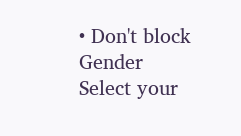• Don't block
Gender
Select your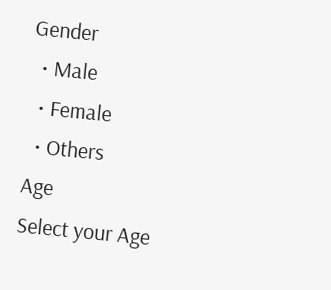Gender
  • Male
  • Female
  • Others
Age
Select your Age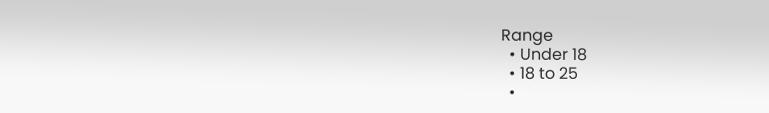Range
  • Under 18
  • 18 to 25
  •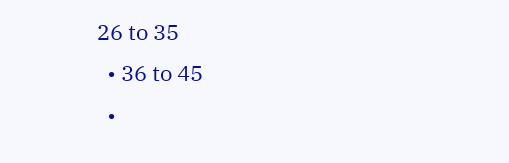26 to 35
  • 36 to 45
  •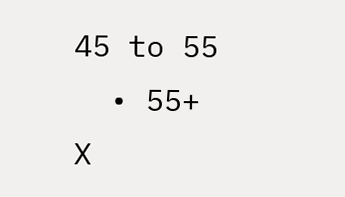45 to 55
  • 55+
X